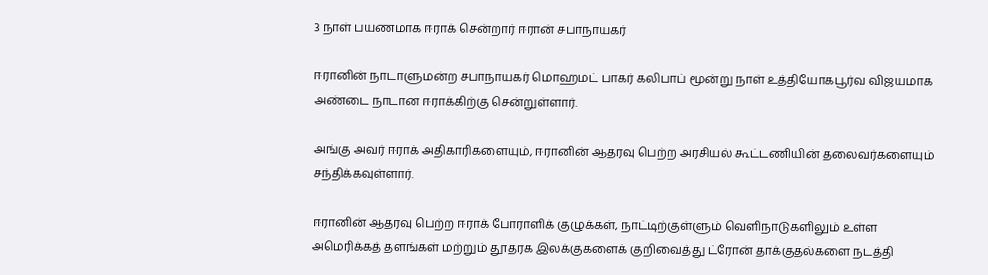3 நாள் பயணமாக ஈராக் சென்றார் ஈரான் சபாநாயகர்

ஈரானின் நாடாளுமன்ற சபாநாயகர் மொஹமட் பாகர் கலிபாப் மூன்று நாள் உத்தியோகபூர்வ விஜயமாக அண்டை நாடான ஈராக்கிற்கு சென்றுள்ளார்.

அங்கு அவர் ஈராக் அதிகாரிகளையும், ஈரானின் ஆதரவு பெற்ற அரசியல் கூட்டணியின் தலைவர்களையும் சந்திக்கவுள்ளார்.

ஈரானின் ஆதரவு பெற்ற ஈராக் போராளிக் குழுக்கள், நாட்டிற்குள்ளும் வெளிநாடுகளிலும் உள்ள அமெரிக்கத் தளங்கள் மற்றும் தூதரக இலக்குகளைக் குறிவைத்து ட்ரோன் தாக்குதல்களை நடத்தி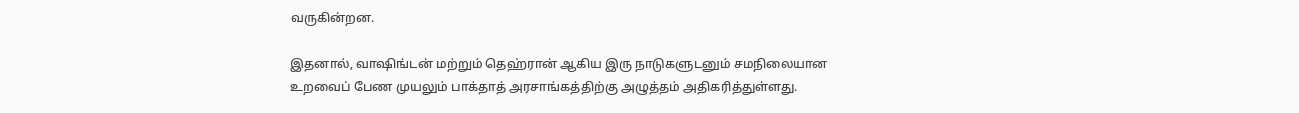வருகின்றன.

இதனால், வாஷிங்டன் மற்றும் தெஹ்ரான் ஆகிய இரு நாடுகளுடனும் சமநிலையான உறவைப் பேண முயலும் பாக்தாத் அரசாங்கத்திற்கு அழுத்தம் அதிகரித்துள்ளது.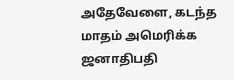அதேவேளை, கடந்த மாதம் அமெரிக்க ஜனாதிபதி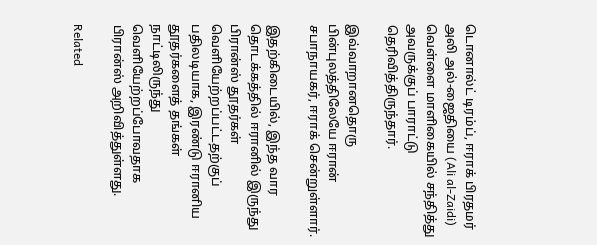டொனால்ட் டிரம்ப், ஈராக் பிரதமர் அலி அல்-ஜைதியை (Ali al-Zaidi) வெள்ளை மாளிகையில் சந்தித்து அவருக்குப் பாராட்டு தெரிவித்திருந்தார்.

இவ்வாறானதொரு பின்புலத்திலேயே ஈரான் சபாநாயகர், ஈராக் சென்றுள்ளார்.

இதற்கிடையில், இந்த வார தொடக்கத்தில் ஈரானில் இருந்து பிரான்ஸ் தூதர்கள் வெளியேற்றப்பட்டதற்குப் பதிலடியாக, இரண்டு ஈரானிய தூதர்களைத் தங்கள் நாட்டிலிருந்து வெளியேற்றப்போவதாக பிரான்ஸ் அறிவித்துள்ளது.

Related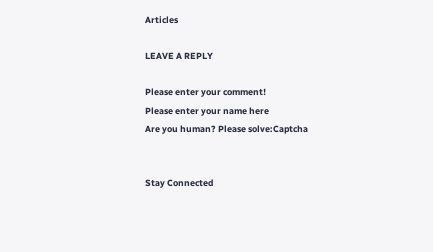Articles

LEAVE A REPLY

Please enter your comment!
Please enter your name here
Are you human? Please solve:Captcha


Stay Connected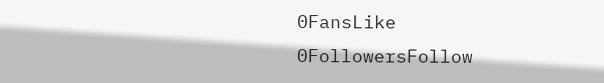0FansLike
0FollowersFollow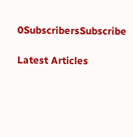0SubscribersSubscribe

Latest Articles